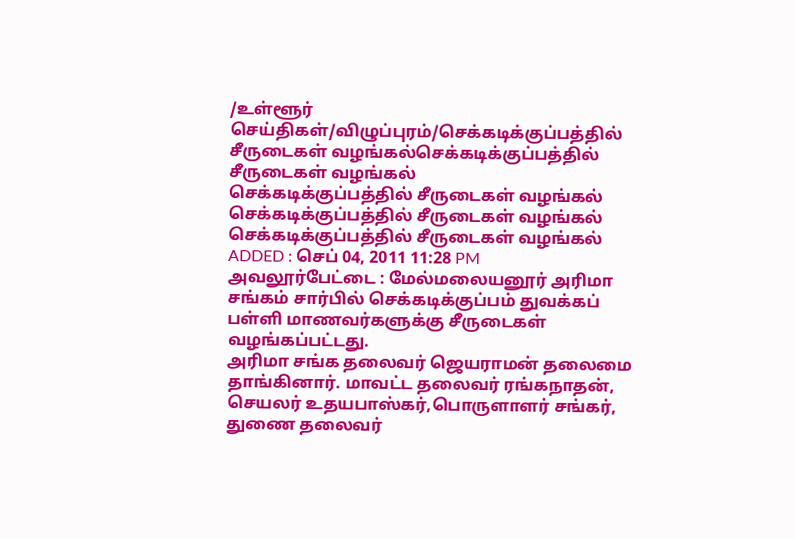/உள்ளூர் செய்திகள்/விழுப்புரம்/செக்கடிக்குப்பத்தில் சீருடைகள் வழங்கல்செக்கடிக்குப்பத்தில் சீருடைகள் வழங்கல்
செக்கடிக்குப்பத்தில் சீருடைகள் வழங்கல்
செக்கடிக்குப்பத்தில் சீருடைகள் வழங்கல்
செக்கடிக்குப்பத்தில் சீருடைகள் வழங்கல்
ADDED : செப் 04, 2011 11:28 PM
அவலூர்பேட்டை : மேல்மலையனூர் அரிமா சங்கம் சார்பில் செக்கடிக்குப்பம் துவக்கப் பள்ளி மாணவர்களுக்கு சீருடைகள் வழங்கப்பட்டது.
அரிமா சங்க தலைவர் ஜெயராமன் தலைமை தாங்கினார். மாவட்ட தலைவர் ரங்கநாதன், செயலர் உதயபாஸ்கர்,பொருளாளர் சங்கர், துணை தலைவர்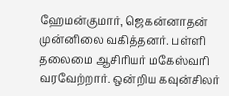ஹேமன்குமார், ஜெகன்னாதன் முன்னிலை வகித்தனர். பள்ளி தலைமை ஆசிரியர் மகேஸ்வரி வரவேற்றார். ஒன்றிய கவுன்சிலர்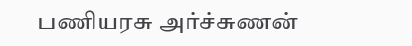பணியரசு அர்ச்சுணன்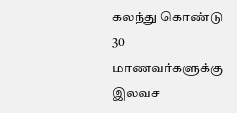கலந்து கொண்டு 30 மாணவர்களுக்கு இலவச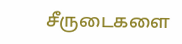சீருடைகளை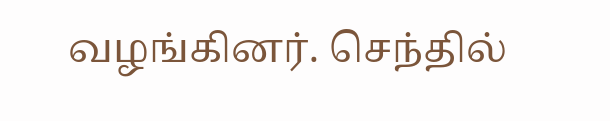வழங்கினர். செந்தில்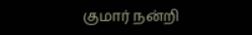குமார் நன்றி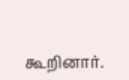கூறினார்.